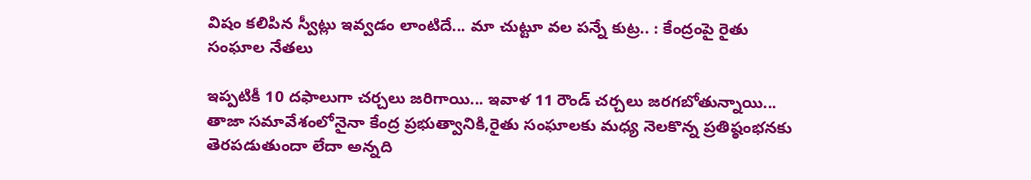విషం కలిపిన స్వీట్లు ఇవ్వడం లాంటిదే... మా చుట్టూ వల పన్నే కుట్ర.. : కేంద్రంపై రైతు సంఘాల నేతలు

ఇప్పటికీ 10 దఫాలుగా చర్చలు జరిగాయి... ఇవాళ 11 రౌండ్ చర్చలు జరగబోతున్నాయి... తాజా సమావేశంలోనైనా కేంద్ర ప్రభుత్వానికి,రైతు సంఘాలకు మధ్య నెలకొన్న ప్రతిష్ఠంభనకు తెరపడుతుందా లేదా అన్నది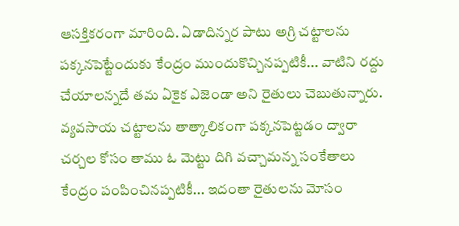ఆసక్తికరంగా మారింది. ఏడాదిన్నర పాటు అగ్రి చట్టాలను పక్కనపెట్టేందుకు కేంద్రం ముందుకొచ్చినప్పటికీ... వాటిని రద్దు చేయాలన్నదే తమ ఏకైక ఎజెండా అని రైతులు చెబుతున్నారు. వ్యవసాయ చట్టాలను తాత్కాలికంగా పక్కనపెట్టడం ద్వారా చర్చల కోసం తాము ఓ మెట్టు దిగి వచ్చామన్న సంకేతాలు కేంద్రం పంపించినప్పటికీ... ఇదంతా రైతులను మోసం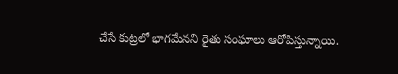చేసే కుట్రలో భాగమేనని రైతు సంఘాలు ఆరోపిస్తున్నాయి.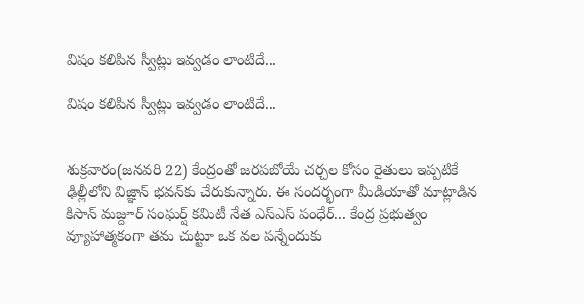విషం కలిపిన స్వీట్లు ఇవ్వడం లాంటిదే...

విషం కలిపిన స్వీట్లు ఇవ్వడం లాంటిదే...


శుక్రవారం(జనవరి 22) కేంద్రంతో జరపబోయే చర్చల కోసం రైతులు ఇప్పటికే ఢిల్లీలోని విజ్ఞాన్ భవన్‌కు చేరుకున్నారు. ఈ సందర్భంగా మీడియాతో మాట్లాడిన కిసాన్ మజ్దూర్ సంఘర్ష్ కమిటీ నేత ఎస్ఎస్ పంధేర్... కేంద్ర ప్రభుత్వం వ్యూహాత్మకంగా తమ చుట్టూ ఒక వల పన్నేందుకు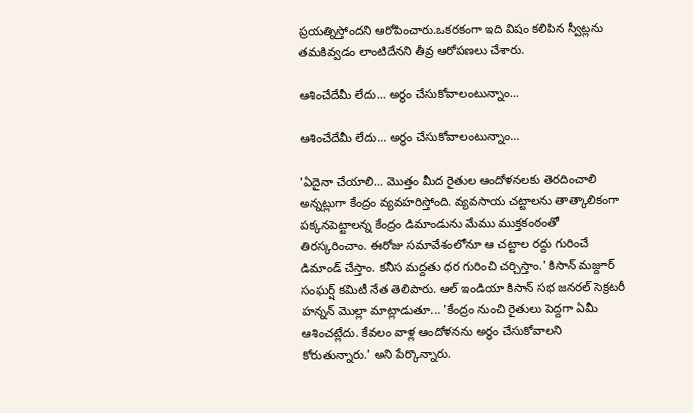ప్రయత్నిస్తోందని ఆరోపించారు.ఒకరకంగా ఇది విషం కలిపిన స్వీట్లను తమకివ్వడం లాంటిదేనని తీవ్ర ఆరోపణలు చేశారు.

ఆశించేదేమీ లేదు... అర్థం చేసుకోవాలంటున్నాం...

ఆశించేదేమీ లేదు... అర్థం చేసుకోవాలంటున్నాం...

'ఏదైనా చేయాలి... మొత్తం మీద రైతుల ఆందోళనలకు తెరదించాలి అన్నట్లుగా కేంద్రం వ్యవహరిస్తోంది. వ్యవసాయ చట్టాలను తాత్కాలికంగా పక్కనపెట్టాలన్న కేంద్రం డిమాండును మేము ముక్తకంఠంతో తిరస్కరించాం. ఈరోజు సమావేశంలోనూ ఆ చట్టాల రద్దు గురించే డిమాండ్ చేస్తాం. కనీస మద్దతు ధర గురించి చర్చిస్తాం.' కిసాన్ మజ్దూర్ సంఘర్ష్ కమిటీ నేత తెలిపారు. ఆల్ ఇండియా కిసాన్ సభ జనరల్ సెక్రటరీ హన్నన్ మొల్లా మాట్లాడుతూ... 'కేంద్రం నుంచి రైతులు పెద్దగా ఏమీ ఆశించట్లేదు. కేవలం వాళ్ల ఆందోళనను అర్థం చేసుకోవాలని కోరుతున్నారు.' అని పేర్కొన్నారు.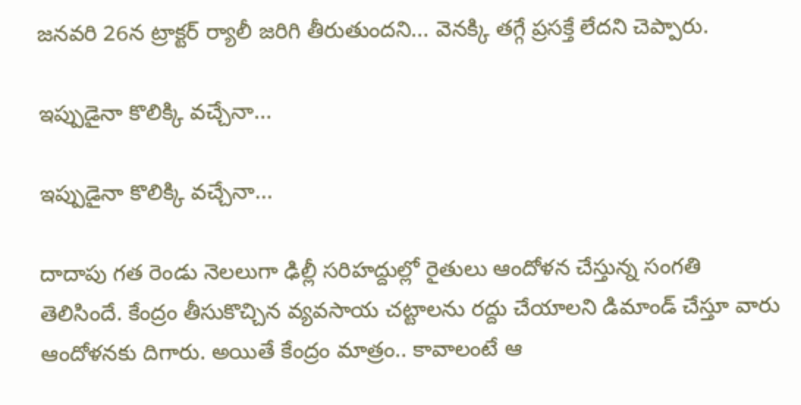జనవరి 26న ట్రాక్టర్ ర్యాలీ జరిగి తీరుతుందని... వెనక్కి తగ్గే ప్రసక్తే లేదని చెప్పారు.

ఇప్పుడైనా కొలిక్కి వచ్చేనా...

ఇప్పుడైనా కొలిక్కి వచ్చేనా...

దాదాపు గత రెండు నెలలుగా ఢిల్లీ సరిహద్దుల్లో రైతులు ఆందోళన చేస్తున్న సంగతి తెలిసిందే. కేంద్రం తీసుకొచ్చిన వ్యవసాయ చట్టాలను రద్దు చేయాలని డిమాండ్ చేస్తూ వారు ఆందోళనకు దిగారు. అయితే కేంద్రం మాత్రం.. కావాలంటే ఆ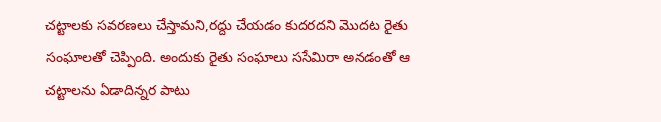చట్టాలకు సవరణలు చేస్తామని,రద్దు చేయడం కుదరదని మొదట రైతు సంఘాలతో చెప్పింది. అందుకు రైతు సంఘాలు ససేమిరా అనడంతో ఆ చట్టాలను ఏడాదిన్నర పాటు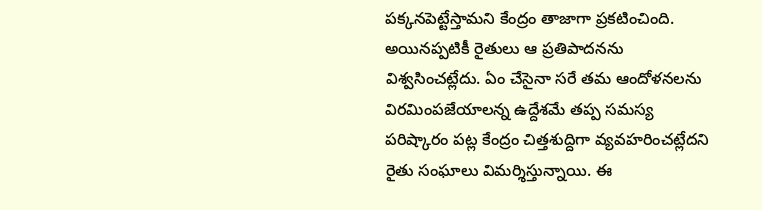పక్కనపెట్టేస్తామని కేంద్రం తాజాగా ప్రకటించింది. అయినప్పటికీ రైతులు ఆ ప్రతిపాదనను విశ్వసించట్లేదు. ఏం చేసైనా సరే తమ ఆందోళనలను విరమింపజేయాలన్న ఉద్దేశమే తప్ప సమస్య పరిష్కారం పట్ల కేంద్రం చిత్తశుద్దిగా వ్యవహరించట్లేదని రైతు సంఘాలు విమర్శిస్తున్నాయి. ఈ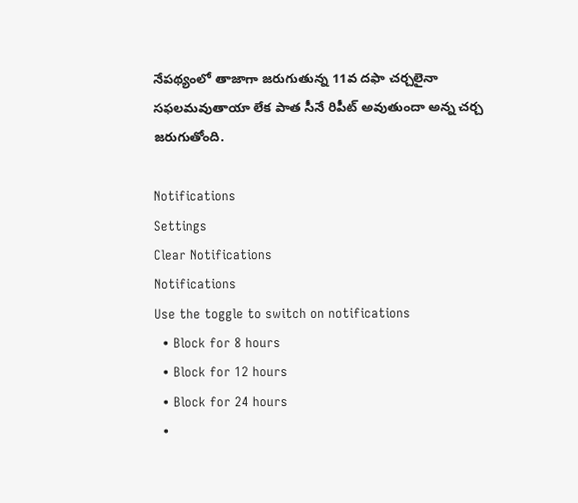నేపథ్యంలో తాజాగా జరుగుతున్న 11వ దఫా చర్చలైనా సఫలమవుతాయా లేక పాత సీనే రిపీట్ అవుతుందా అన్న చర్చ జరుగుతోంది.

Notifications
Settings
Clear Notifications
Notifications
Use the toggle to switch on notifications
  • Block for 8 hours
  • Block for 12 hours
  • Block for 24 hours
  •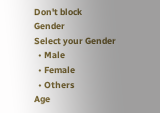Don't block
Gender
Select your Gender
  • Male
  • Female
  • Others
Age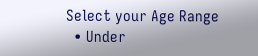Select your Age Range
  • Under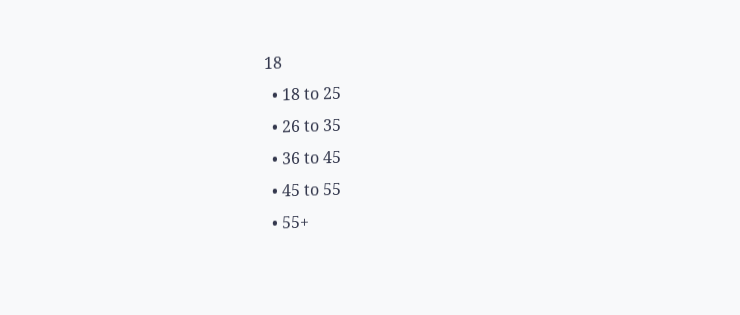18
  • 18 to 25
  • 26 to 35
  • 36 to 45
  • 45 to 55
  • 55+